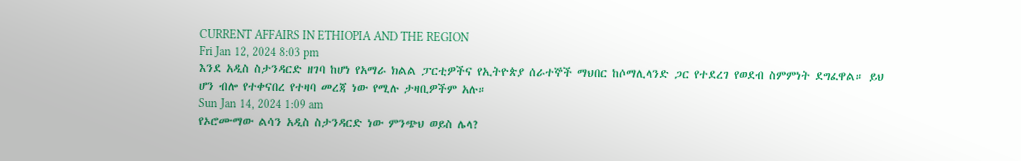CURRENT AFFAIRS IN ETHIOPIA AND THE REGION
Fri Jan 12, 2024 8:03 pm
እንደ አዲስ ስታንዳርድ ዘገባ ከሆነ የአማራ ክልል ፓርቲዎችና የኢትዮጵያ ሰራተኞች ማህበር ከሶማሊላንድ ጋር የተደረገ የወደብ ስምምነት ደግፈዋል። ይህ ሆን ብሎ የተቀናበረ የተዛባ መረጃ ነው የሚሉ ታዛቢዎችም አሉ።
Sun Jan 14, 2024 1:09 am
የኦሮሙማው ልሳን አዲስ ስታንዳርድ ነው ምንጭህ ወይስ ሌላ?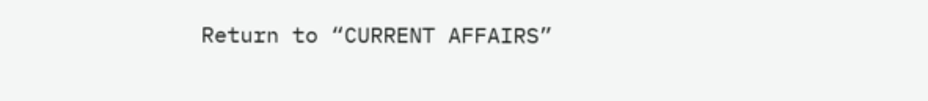Return to “CURRENT AFFAIRS”